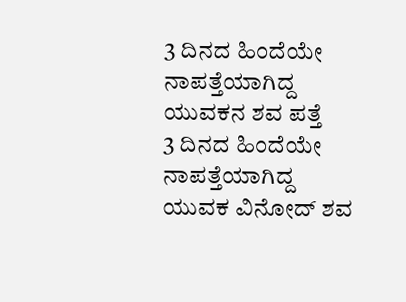3 ದಿನದ ಹಿಂದೆಯೇ ನಾಪತ್ತೆಯಾಗಿದ್ದ ಯುವಕನ ಶವ ಪತ್ತೆ
3 ದಿನದ ಹಿಂದೆಯೇ ನಾಪತ್ತೆಯಾಗಿದ್ದ ಯುವಕ ವಿನೋದ್ ಶವ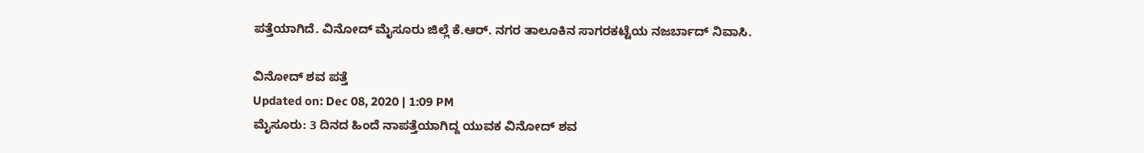ಪತ್ತೆಯಾಗಿದೆ. ವಿನೋದ್ ಮೈಸೂರು ಜಿಲ್ಲೆ ಕೆ.ಆರ್. ನಗರ ತಾಲೂಕಿನ ಸಾಗರಕಟ್ಟೆಯ ನಜರ್ಬಾದ್ ನಿವಾಸಿ.

ವಿನೋದ್ ಶವ ಪತ್ತೆ
Updated on: Dec 08, 2020 | 1:09 PM
ಮೈಸೂರು: 3 ದಿನದ ಹಿಂದೆ ನಾಪತ್ತೆಯಾಗಿದ್ದ ಯುವಕ ವಿನೋದ್ ಶವ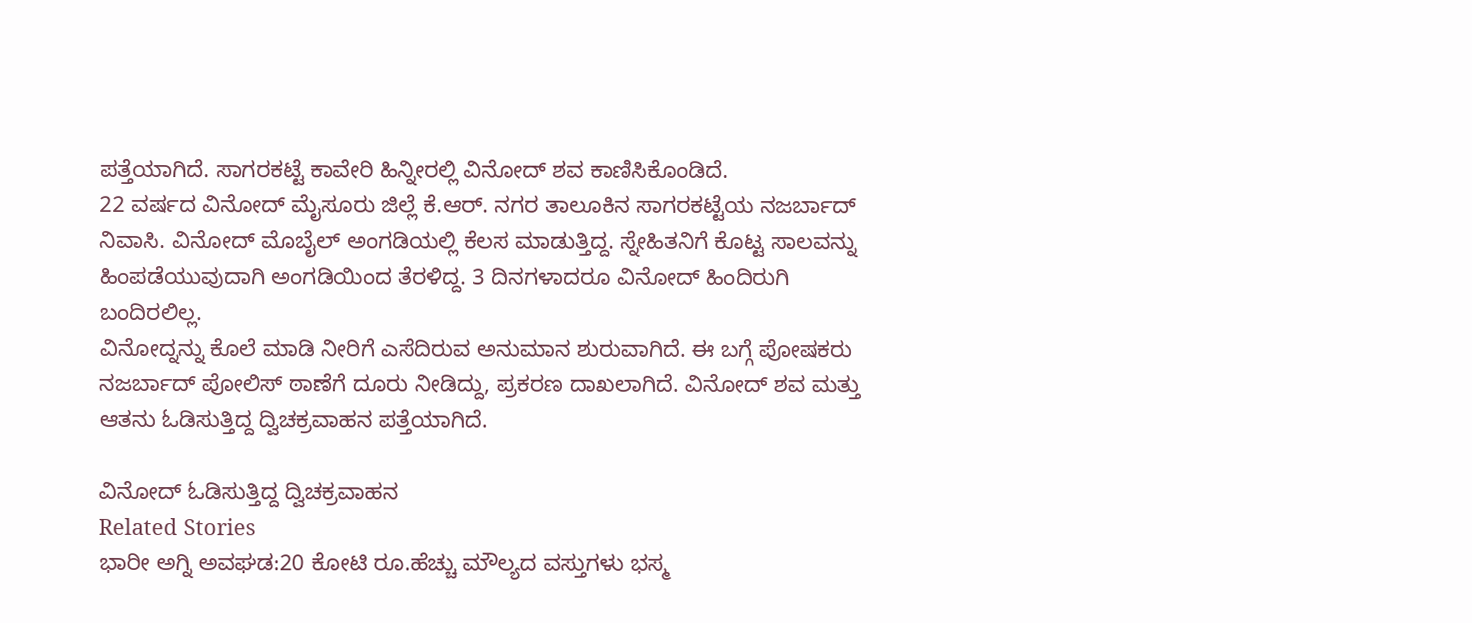ಪತ್ತೆಯಾಗಿದೆ. ಸಾಗರಕಟ್ಟೆ ಕಾವೇರಿ ಹಿನ್ನೀರಲ್ಲಿ ವಿನೋದ್ ಶವ ಕಾಣಿಸಿಕೊಂಡಿದೆ.
22 ವರ್ಷದ ವಿನೋದ್ ಮೈಸೂರು ಜಿಲ್ಲೆ ಕೆ.ಆರ್. ನಗರ ತಾಲೂಕಿನ ಸಾಗರಕಟ್ಟೆಯ ನಜರ್ಬಾದ್ ನಿವಾಸಿ. ವಿನೋದ್ ಮೊಬೈಲ್ ಅಂಗಡಿಯಲ್ಲಿ ಕೆಲಸ ಮಾಡುತ್ತಿದ್ದ. ಸ್ನೇಹಿತನಿಗೆ ಕೊಟ್ಟ ಸಾಲವನ್ನು ಹಿಂಪಡೆಯುವುದಾಗಿ ಅಂಗಡಿಯಿಂದ ತೆರಳಿದ್ದ. 3 ದಿನಗಳಾದರೂ ವಿನೋದ್ ಹಿಂದಿರುಗಿ ಬಂದಿರಲಿಲ್ಲ.
ವಿನೋದ್ನನ್ನು ಕೊಲೆ ಮಾಡಿ ನೀರಿಗೆ ಎಸೆದಿರುವ ಅನುಮಾನ ಶುರುವಾಗಿದೆ. ಈ ಬಗ್ಗೆ ಪೋಷಕರು ನಜರ್ಬಾದ್ ಪೋಲಿಸ್ ಠಾಣೆಗೆ ದೂರು ನೀಡಿದ್ದು, ಪ್ರಕರಣ ದಾಖಲಾಗಿದೆ. ವಿನೋದ್ ಶವ ಮತ್ತು ಆತನು ಓಡಿಸುತ್ತಿದ್ದ ದ್ವಿಚಕ್ರವಾಹನ ಪತ್ತೆಯಾಗಿದೆ.

ವಿನೋದ್ ಓಡಿಸುತ್ತಿದ್ದ ದ್ವಿಚಕ್ರವಾಹನ
Related Stories
ಭಾರೀ ಅಗ್ನಿ ಅವಘಡ:20 ಕೋಟಿ ರೂ.ಹೆಚ್ಚು ಮೌಲ್ಯದ ವಸ್ತುಗಳು ಭಸ್ಮ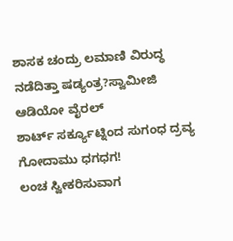ಶಾಸಕ ಚಂದ್ರು ಲಮಾಣಿ ವಿರುದ್ಧ ನಡೆದಿತ್ತಾ ಷಡ್ಯಂತ್ರ?ಸ್ವಾಮೀಜಿ ಆಡಿಯೋ ವೈರಲ್
ಶಾರ್ಟ್ ಸರ್ಕ್ಯೂಟ್ನಿಂದ ಸುಗಂಧ ದ್ರವ್ಯ ಗೋದಾಮು ಧಗಧಗ!
ಲಂಚ ಸ್ವೀಕರಿಸುವಾಗ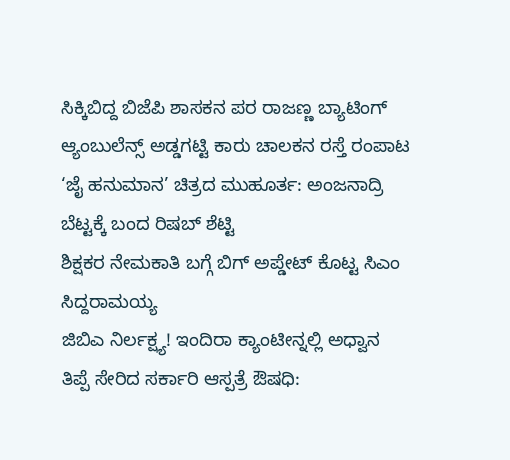ಸಿಕ್ಕಿಬಿದ್ದ ಬಿಜೆಪಿ ಶಾಸಕನ ಪರ ರಾಜಣ್ಣ ಬ್ಯಾಟಿಂಗ್
ಆ್ಯಂಬುಲೆನ್ಸ್ ಅಡ್ಡಗಟ್ಟಿ ಕಾರು ಚಾಲಕನ ರಸ್ತೆ ರಂಪಾಟ
‘ಜೈ ಹನುಮಾನ’ ಚಿತ್ರದ ಮುಹೂರ್ತ: ಅಂಜನಾದ್ರಿ ಬೆಟ್ಟಕ್ಕೆ ಬಂದ ರಿಷಬ್ ಶೆಟ್ಟಿ
ಶಿಕ್ಷಕರ ನೇಮಕಾತಿ ಬಗ್ಗೆ ಬಿಗ್ ಅಪ್ಡೇಟ್ ಕೊಟ್ಟ ಸಿಎಂ ಸಿದ್ದರಾಮಯ್ಯ
ಜಿಬಿಎ ನಿರ್ಲಕ್ಷ್ಯ! ಇಂದಿರಾ ಕ್ಯಾಂಟೀನ್ನಲ್ಲಿ ಅಧ್ವಾನ
ತಿಪ್ಪೆ ಸೇರಿದ ಸರ್ಕಾರಿ ಆಸ್ಪತ್ರೆ ಔಷಧಿ: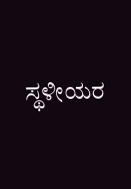ಸ್ಥಳೀಯರ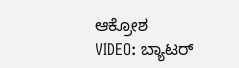ಆಕ್ರೋಶ
VIDEO: ಬ್ಯಾಟರ್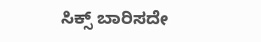ಸಿಕ್ಸ್ ಬಾರಿಸದೇ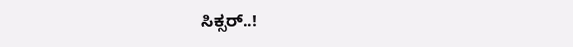ಸಿಕ್ಸರ್..!